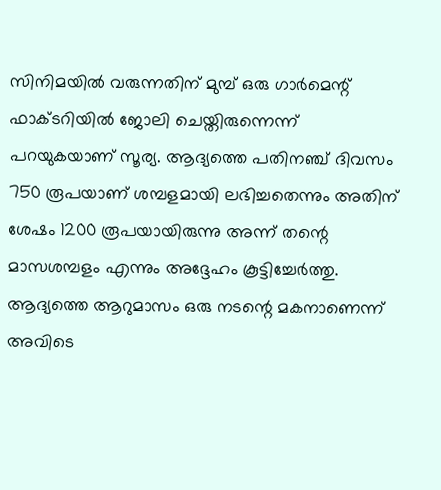സിനിമയില്‍ വരുന്നതിന് മുമ്പ് ഒരു ഗാര്‍മെന്റ് ഫാക്ടറിയില്‍ ജോലി ചെയ്തിരുന്നെന്ന് പറയുകയാണ് സൂര്യ. ആദ്യത്തെ പതിനഞ്ച് ദിവസം 750 രൂപയാണ് ശമ്പളമായി ലഭിച്ചതെന്നും അതിന് ശേഷം 1200 രൂപയായിരുന്നു അന്ന് തന്റെ മാസശമ്പളം എന്നും അദ്ദേഹം കൂട്ടിച്ചേര്‍ത്തു. ആദ്യത്തെ ആറുമാസം ഒരു നടന്റെ മകനാണെന്ന് അവിടെ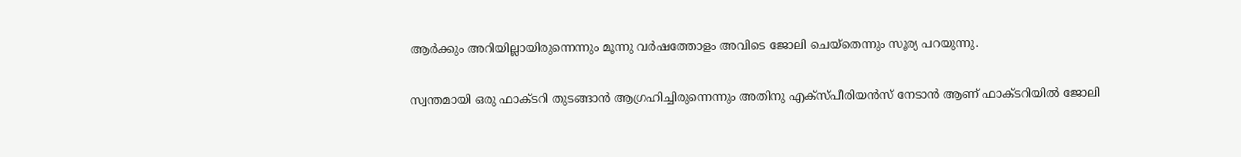ആര്‍ക്കും അറിയില്ലായിരുന്നെന്നും മൂന്നു വര്‍ഷത്തോളം അവിടെ ജോലി ചെയ്തെന്നും സൂര്യ പറയുന്നു.

സ്വന്തമായി ഒരു ഫാക്ടറി തുടങ്ങാന്‍ ആഗ്രഹിച്ചിരുന്നെന്നും അതിനു എക്‌സ്പീരിയന്‍സ് നേടാന്‍ ആണ് ഫാക്ടറിയില്‍ ജോലി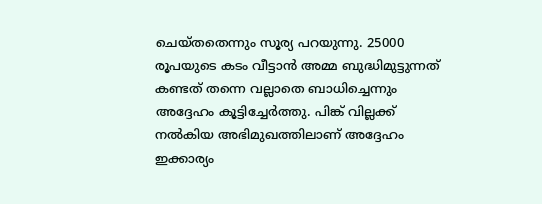ചെയ്തതെന്നും സൂര്യ പറയുന്നു. 25000 രൂപയുടെ കടം വീട്ടാന്‍ അമ്മ ബുദ്ധിമുട്ടുന്നത് കണ്ടത് തന്നെ വല്ലാതെ ബാധിച്ചെന്നും അദ്ദേഹം കൂട്ടിച്ചേര്‍ത്തു. പിങ്ക് വില്ലക്ക് നല്‍കിയ അഭിമുഖത്തിലാണ് അദ്ദേഹം ഇക്കാര്യം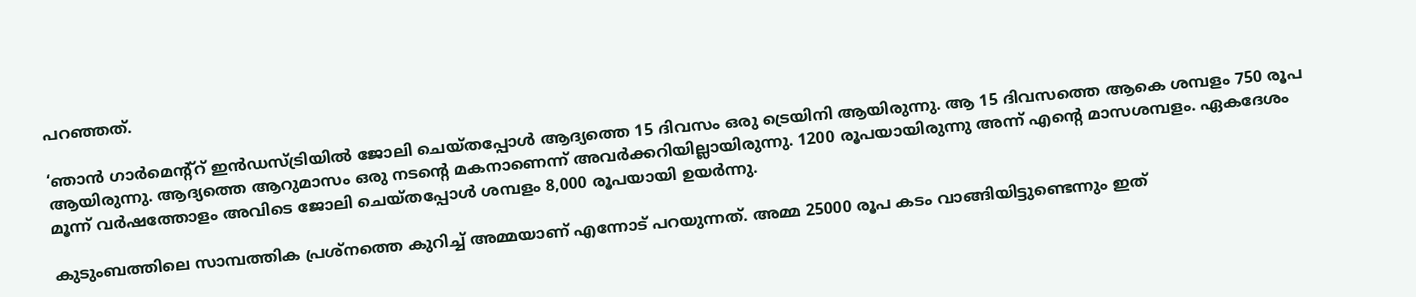പറഞ്ഞത്.

‘ഞാന്‍ ഗാര്‍മെന്റ്‌റ് ഇന്‍ഡസ്ട്രിയില്‍ ജോലി ചെയ്തപ്പോള്‍ ആദ്യത്തെ 15 ദിവസം ഒരു ട്രെയിനി ആയിരുന്നു. ആ 15 ദിവസത്തെ ആകെ ശമ്പളം 750 രൂപ ആയിരുന്നു. ആദ്യത്തെ ആറുമാസം ഒരു നടന്റെ മകനാണെന്ന് അവര്‍ക്കറിയില്ലായിരുന്നു. 1200 രൂപയായിരുന്നു അന്ന് എന്റെ മാസശമ്പളം. ഏകദേശം മൂന്ന് വര്‍ഷത്തോളം അവിടെ ജോലി ചെയ്തപ്പോള്‍ ശമ്പളം 8,000 രൂപയായി ഉയര്‍ന്നു.

കുടുംബത്തിലെ സാമ്പത്തിക പ്രശ്‌നത്തെ കുറിച്ച് അമ്മയാണ് എന്നോട് പറയുന്നത്. അമ്മ 25000 രൂപ കടം വാങ്ങിയിട്ടുണ്ടെന്നും ഇത്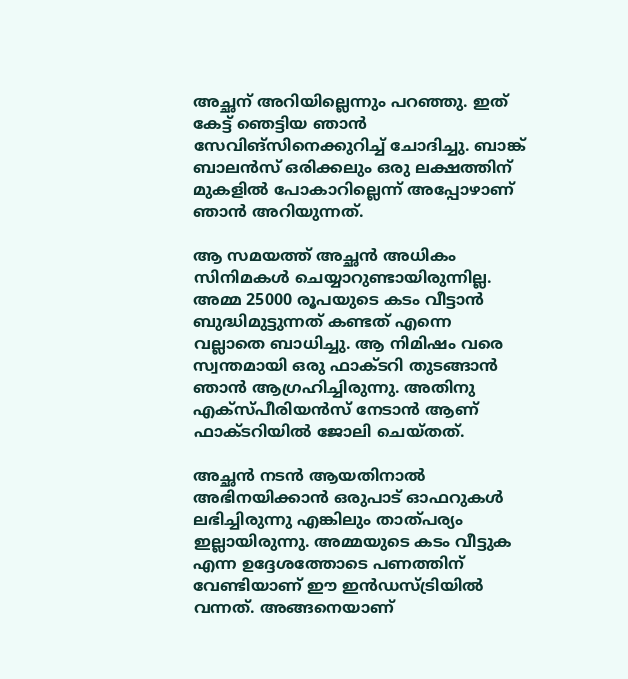അച്ഛന് അറിയില്ലെന്നും പറഞ്ഞു. ഇത് കേട്ട് ഞെട്ടിയ ഞാന്‍ സേവിങ്‌സിനെക്കുറിച്ച് ചോദിച്ചു. ബാങ്ക് ബാലന്‍സ് ഒരിക്കലും ഒരു ലക്ഷത്തിന് മുകളില്‍ പോകാറില്ലെന്ന് അപ്പോഴാണ് ഞാന്‍ അറിയുന്നത്.

ആ സമയത്ത് അച്ഛന്‍ അധികം സിനിമകള്‍ ചെയ്യാറുണ്ടായിരുന്നില്ല. അമ്മ 25000 രൂപയുടെ കടം വീട്ടാന്‍ ബുദ്ധിമുട്ടുന്നത് കണ്ടത് എന്നെ വല്ലാതെ ബാധിച്ചു. ആ നിമിഷം വരെ സ്വന്തമായി ഒരു ഫാക്ടറി തുടങ്ങാന്‍ ഞാന്‍ ആഗ്രഹിച്ചിരുന്നു. അതിനു എക്‌സ്പീരിയന്‍സ് നേടാന്‍ ആണ് ഫാക്ടറിയില്‍ ജോലി ചെയ്തത്.

അച്ഛന്‍ നടന്‍ ആയതിനാല്‍ അഭിനയിക്കാന്‍ ഒരുപാട് ഓഫറുകള്‍ ലഭിച്ചിരുന്നു എങ്കിലും താത്പര്യം ഇല്ലായിരുന്നു. അമ്മയുടെ കടം വീട്ടുക എന്ന ഉദ്ദേശത്തോടെ പണത്തിന് വേണ്ടിയാണ് ഈ ഇന്‍ഡസ്ട്രിയില്‍ വന്നത്. അങ്ങനെയാണ്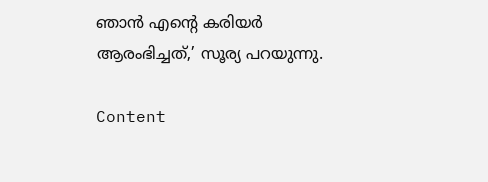ഞാന്‍ എന്റെ കരിയര്‍ ആരംഭിച്ചത്,’ സൂര്യ പറയുന്നു.

Content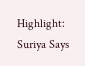Highlight: Suriya Says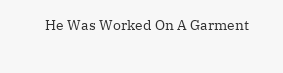He Was Worked On A Garment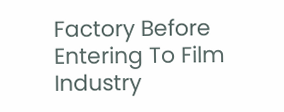Factory Before Entering To Film Industry